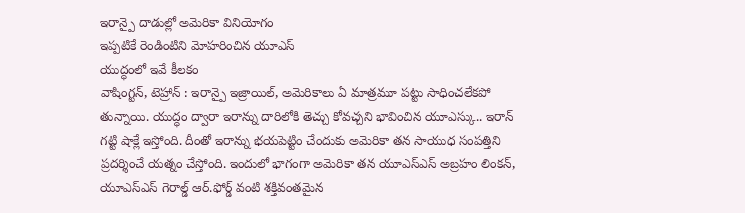ఇరాన్పై దాడుల్లో అమెరికా వినియోగం
ఇప్పటికే రెండింటిని మోహరించిన యూఎస్
యుద్ధంలో ఇవే కీలకం
వాషింగ్టన్, టెహ్రాన్ : ఇరాన్పై ఇజ్రాయిల్, అమెరికాలు ఏ మాత్రమూ పట్టు సాధించలేకపో తున్నాయి. యుద్ధం ద్వారా ఇరాన్ను దారిలోకి తెచ్చు కోవచ్చని భావించిన యూఎస్కు.. ఇరాన్ గట్టి షాక్లే ఇస్తోంది. దీంతో ఇరాన్ను భయపెట్టిం చేందుకు అమెరికా తన సాయుధ సంపత్తిని ప్రదర్శించే యత్నం చేస్తోంది. ఇందులో భాగంగా అమెరికా తన యూఎస్ఎస్ అబ్రహం లింకన్, యూఎస్ఎస్ గెరాల్డ్ ఆర్.ఫోర్డ్ వంటి శక్తివంతమైన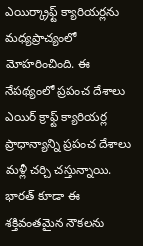ఎయిర్క్రాఫ్ట్ క్యారియర్లను మధ్యప్రాచ్యంలో మోహరించింది. ఈ నేపథ్యంలో ప్రపంచ దేశాలు ఎయిర్ క్రాఫ్ట్ క్యారియర్ల ప్రాధాన్యాన్ని ప్రపంచ దేశాలు మళ్లీ చర్చి చస్తున్నాయి. భారత్ కూడా ఈ శక్తివంతమైన నౌకలను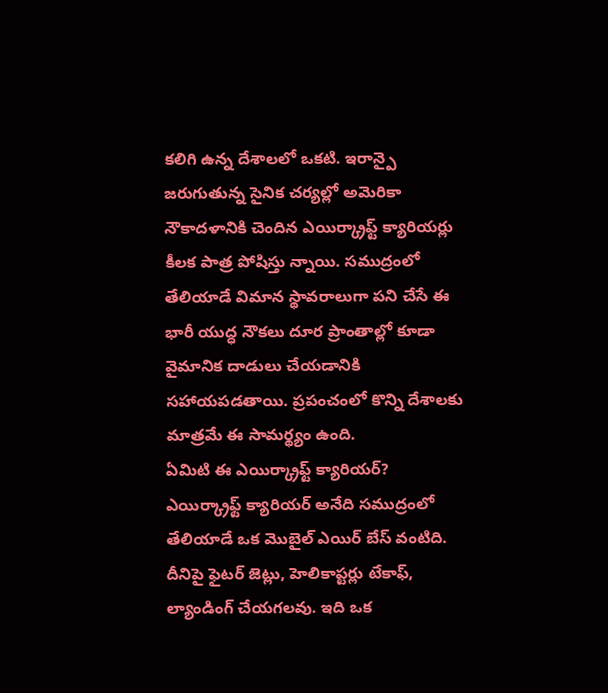కలిగి ఉన్న దేశాలలో ఒకటి. ఇరాన్పై జరుగుతున్న సైనిక చర్యల్లో అమెరికా నౌకాదళానికి చెందిన ఎయిర్క్రాఫ్ట్ క్యారియర్లు కీలక పాత్ర పోషిస్తు న్నాయి. సముద్రంలో తేలియాడే విమాన స్థావరాలుగా పని చేసే ఈ భారీ యుద్ధ నౌకలు దూర ప్రాంతాల్లో కూడా వైమానిక దాడులు చేయడానికి సహాయపడతాయి. ప్రపంచంలో కొన్ని దేశాలకు మాత్రమే ఈ సామర్థ్యం ఉంది.
ఏమిటి ఈ ఎయిర్క్రాఫ్ట్ క్యారియర్?
ఎయిర్క్రాఫ్ట్ క్యారియర్ అనేది సముద్రంలో తేలియాడే ఒక మొబైల్ ఎయిర్ బేస్ వంటిది. దీనిపై ఫైటర్ జెట్లు, హెలికాప్టర్లు టేకాఫ్, ల్యాండింగ్ చేయగలవు. ఇది ఒక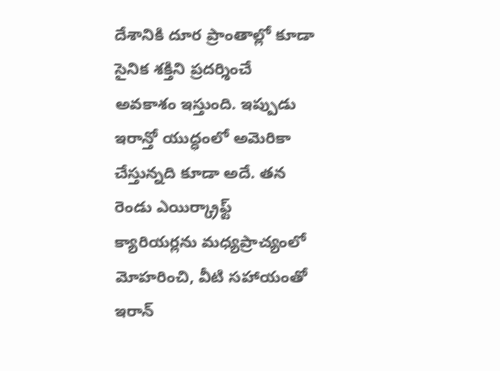దేశానికి దూర ప్రాంతాల్లో కూడా సైనిక శక్తిని ప్రదర్శించే అవకాశం ఇస్తుంది. ఇప్పుడు ఇరాన్తో యుద్ధంలో అమెరికా చేస్తున్నది కూడా అదే. తన రెండు ఎయిర్క్రాఫ్ట్ క్యారియర్లను మధ్యప్రాచ్యంలో మోహరించి, వీటి సహాయంతో ఇరాన్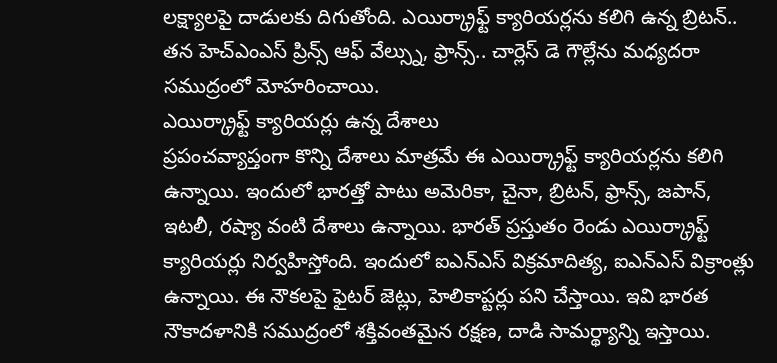లక్ష్యాలపై దాడులకు దిగుతోంది. ఎయిర్క్రాఫ్ట్ క్యారియర్లను కలిగి ఉన్న బ్రిటన్.. తన హెచ్ఎంఎస్ ప్రిన్స్ ఆఫ్ వేల్స్ను, ఫ్రాన్స్.. చార్లెస్ డె గౌల్లేను మధ్యదరా సముద్రంలో మోహరించాయి.
ఎయిర్క్రాఫ్ట్ క్యారియర్లు ఉన్న దేశాలు
ప్రపంచవ్యాప్తంగా కొన్ని దేశాలు మాత్రమే ఈ ఎయిర్క్రాఫ్ట్ క్యారియర్లను కలిగి ఉన్నాయి. ఇందులో భారత్తో పాటు అమెరికా, చైనా, బ్రిటన్, ఫ్రాన్స్, జపాన్, ఇటలీ, రష్యా వంటి దేశాలు ఉన్నాయి. భారత్ ప్రస్తుతం రెండు ఎయిర్క్రాఫ్ట్ క్యారియర్లు నిర్వహిస్తోంది. ఇందులో ఐఎన్ఎస్ విక్రమాదిత్య, ఐఎన్ఎస్ విక్రాంత్లు ఉన్నాయి. ఈ నౌకలపై ఫైటర్ జెట్లు, హెలికాప్టర్లు పని చేస్తాయి. ఇవి భారత నౌకాదళానికి సముద్రంలో శక్తివంతమైన రక్షణ, దాడి సామర్థ్యాన్ని ఇస్తాయి.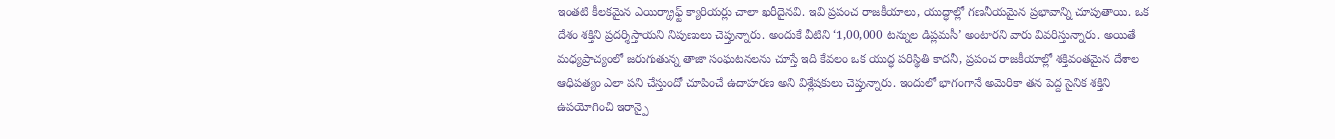ఇంతటి కీలకమైన ఎయిర్క్రాఫ్ట్ క్యారియర్లు చాలా ఖరీదైనవి. ఇవి ప్రపంచ రాజకీయాలు, యుద్ధాల్లో గణనీయమైన ప్రభావాన్ని చూపుతాయి. ఒక దేశం శక్తిని ప్రదర్శిస్తాయని నిపుణులు చెప్తున్నారు. అందుకే వీటిని ‘1,00,000 టన్నుల డిప్లమసీ’ అంటారని వారు వివరిస్తున్నారు. అయితే మధ్యప్రాచ్యంలో జరుగుతున్న తాజా సంఘటనలను చూస్తే ఇది కేవలం ఒక యుద్ధ పరిస్థితి కాదనీ, ప్రపంచ రాజకీయాల్లో శక్తివంతమైన దేశాల ఆధిపత్యం ఎలా పని చేస్తుందో చూపించే ఉదాహరణ అని విశ్లేషకులు చెప్తున్నారు. ఇందులో భాగంగానే అమెరికా తన పెద్ద సైనిక శక్తిని ఉపయోగించి ఇరాన్పై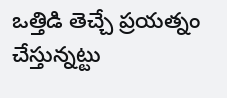ఒత్తిడి తెచ్చే ప్రయత్నం చేస్తున్నట్టు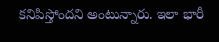కనిపిస్తోందని అంటున్నారు. ఇలా భారీ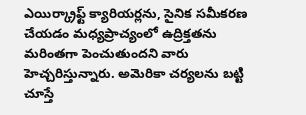ఎయిర్క్రాఫ్ట్ క్యారియర్లను, సైనిక సమీకరణ చేయడం మధ్యప్రాచ్యంలో ఉద్రిక్తతను మరింతగా పెంచుతుందని వారు హెచ్చరిస్తున్నారు. అమెరికా చర్యలను బట్టి చూస్తే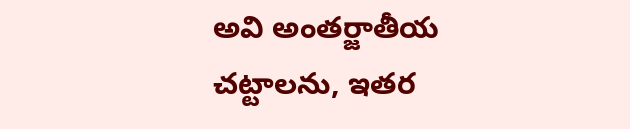అవి అంతర్జాతీయ చట్టాలను, ఇతర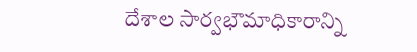దేశాల సార్వభౌమాధికారాన్ని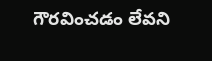గౌరవించడం లేవని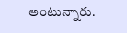అంటున్నారు.